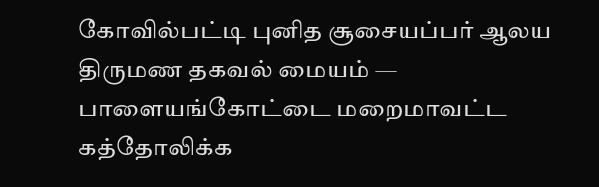கோவில்பட்டி புனித சூசையப்பர் ஆலய திருமண தகவல் மையம் — பாளையங்கோட்டை மறைமாவட்ட கத்தோலிக்க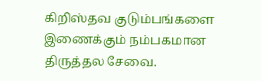கிறிஸ்தவ குடும்பங்களை இணைக்கும் நம்பகமான திருத்தல சேவை.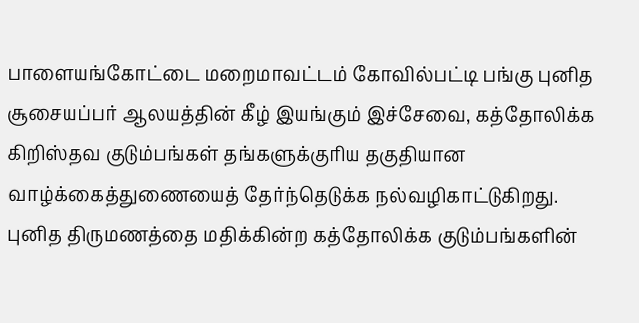பாளையங்கோட்டை மறைமாவட்டம் கோவில்பட்டி பங்கு புனித சூசையப்பர் ஆலயத்தின் கீழ் இயங்கும் இச்சேவை, கத்தோலிக்க கிறிஸ்தவ குடும்பங்கள் தங்களுக்குரிய தகுதியான வாழ்க்கைத்துணையைத் தேர்ந்தெடுக்க நல்வழிகாட்டுகிறது.
புனித திருமணத்தை மதிக்கின்ற கத்தோலிக்க குடும்பங்களின்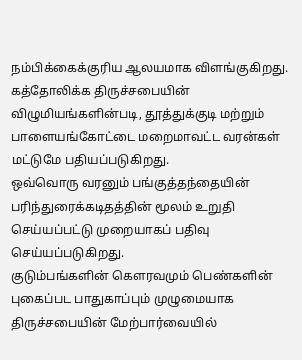நம்பிக்கைக்குரிய ஆலயமாக விளங்குகிறது.
கத்தோலிக்க திருச்சபையின் விழுமியங்களின்படி, தூத்துக்குடி மற்றும் பாளையங்கோட்டை மறைமாவட்ட வரன்கள் மட்டுமே பதியப்படுகிறது.
ஒவ்வொரு வரனும் பங்குத்தந்தையின் பரிந்துரைக்கடிதத்தின் மூலம் உறுதி செய்யப்பட்டு முறையாகப் பதிவு செய்யப்படுகிறது.
குடும்பங்களின் கௌரவமும் பெண்களின் புகைப்பட பாதுகாப்பும் முழுமையாக திருச்சபையின் மேற்பார்வையில்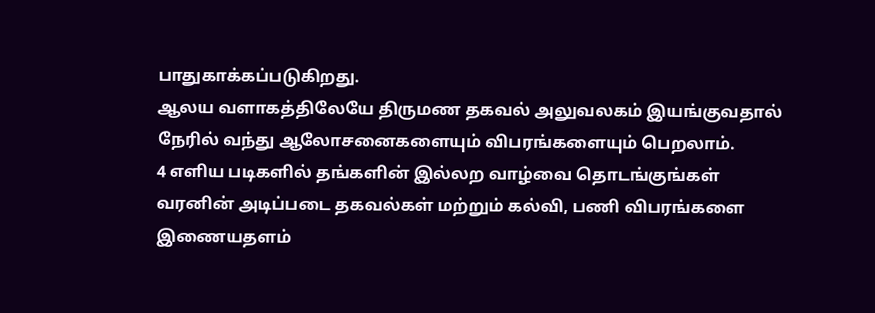பாதுகாக்கப்படுகிறது.
ஆலய வளாகத்திலேயே திருமண தகவல் அலுவலகம் இயங்குவதால் நேரில் வந்து ஆலோசனைகளையும் விபரங்களையும் பெறலாம்.
4 எளிய படிகளில் தங்களின் இல்லற வாழ்வை தொடங்குங்கள்
வரனின் அடிப்படை தகவல்கள் மற்றும் கல்வி, பணி விபரங்களை இணையதளம்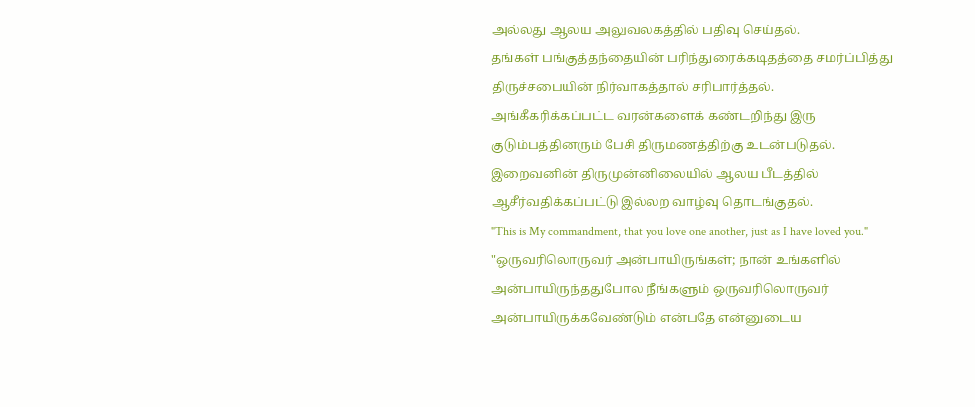அல்லது ஆலய அலுவலகத்தில் பதிவு செய்தல்.
தங்கள் பங்குத்தந்தையின் பரிந்துரைக்கடிதத்தை சமர்ப்பித்து திருச்சபையின் நிர்வாகத்தால் சரிபார்த்தல்.
அங்கீகரிக்கப்பட்ட வரன்களைக் கண்டறிந்து இரு குடும்பத்தினரும் பேசி திருமணத்திற்கு உடன்படுதல்.
இறைவனின் திருமுன்னிலையில் ஆலய பீடத்தில் ஆசீர்வதிக்கப்பட்டு இல்லற வாழ்வு தொடங்குதல்.
"This is My commandment, that you love one another, just as I have loved you."
"ஒருவரிலொருவர் அன்பாயிருங்கள்; நான் உங்களில் அன்பாயிருந்ததுபோல நீங்களும் ஒருவரிலொருவர் அன்பாயிருக்கவேண்டும் என்பதே என்னுடைய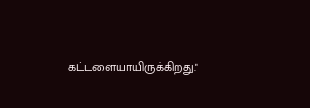கட்டளையாயிருக்கிறது."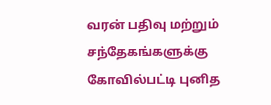வரன் பதிவு மற்றும் சந்தேகங்களுக்கு கோவில்பட்டி புனித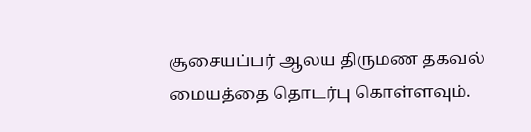சூசையப்பர் ஆலய திருமண தகவல் மையத்தை தொடர்பு கொள்ளவும்.